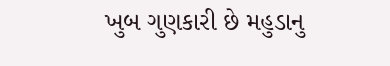ખુબ ગુણકારી છે મહુડાનુ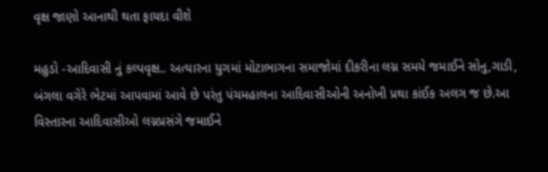વૃક્ષ જાણો આનાથી થતા ફાયદા વીશે

મહુડો -આદિવાસી નું કલ્પવૃક્ષ.. અત્યારના યુગમાં મોટાભાગના સમાજોમાં દીકરીના લગ્ન સમયે જમાઈને સોનુ,ગાડી, બંગલા વગેરે ભેટમાં આપવામાં આવે છે પરંતુ પંચમહાલના આદિવાસીઓની અનોખી પ્રથા કાંઈક અલગ જ છે.આ વિસ્તારના આદિવાસીઓ લગ્નપ્રસંગે જમાઈને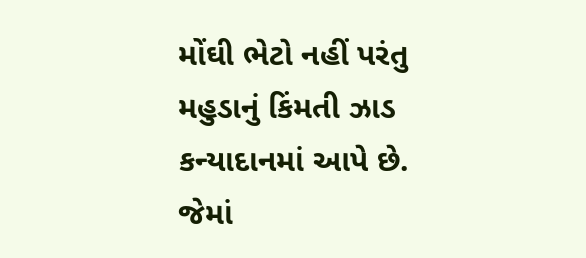મોંઘી ભેટો નહીં પરંતુ મહુડાનું કિંમતી ઝાડ કન્યાદાનમાં આપે છે. જેમાં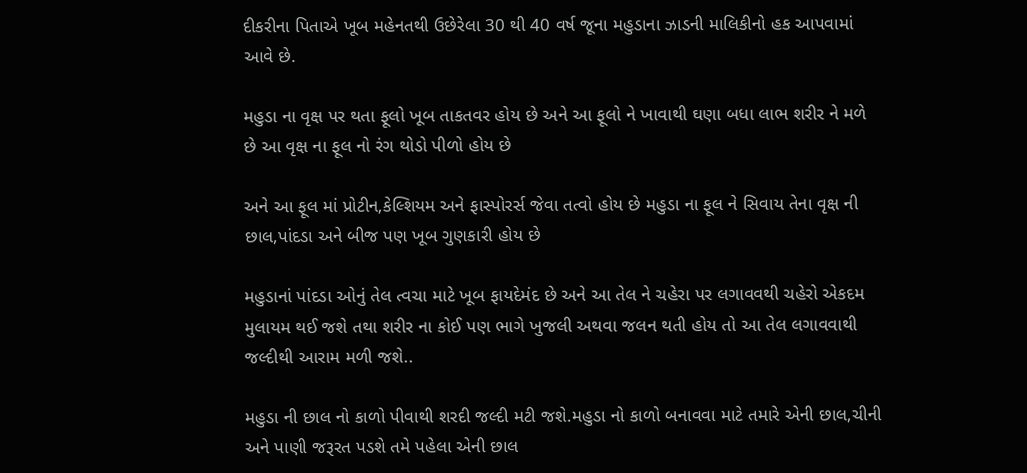દીકરીના પિતાએ ખૂબ મહેનતથી ઉછેરેલા 30 થી 40 વર્ષ જૂના મહુડાના ઝાડની માલિકીનો હક આપવામાં આવે છે.

મહુડા ના વૃક્ષ પર થતા ફૂલો ખૂબ તાકતવર હોય છે અને આ ફૂલો ને ખાવાથી ઘણા બધા લાભ શરીર ને મળે છે આ વૃક્ષ ના ફૂલ નો રંગ થોડો પીળો હોય છે

અને આ ફૂલ માં પ્રોટીન,કેલ્શિયમ અને ફાસ્પોરર્સ જેવા તત્વો હોય છે મહુડા ના ફૂલ ને સિવાય તેના વૃક્ષ ની છાલ,પાંદડા અને બીજ પણ ખૂબ ગુણકારી હોય છે

મહુડાનાં પાંદડા ઓનું તેલ ત્વચા માટે ખૂબ ફાયદેમંદ છે અને આ તેલ ને ચહેરા પર લગાવવથી ચહેરો એકદમ મુલાયમ થઈ જશે તથા શરીર ના કોઈ પણ ભાગે ખુજલી અથવા જલન થતી હોય તો આ તેલ લગાવવાથી જલ્દીથી આરામ મળી જશે..

મહુડા ની છાલ નો કાળો પીવાથી શરદી જલ્દી મટી જશે.મહુડા નો કાળો બનાવવા માટે તમારે એની છાલ,ચીની અને પાણી જરૂરત પડશે તમે પહેલા એની છાલ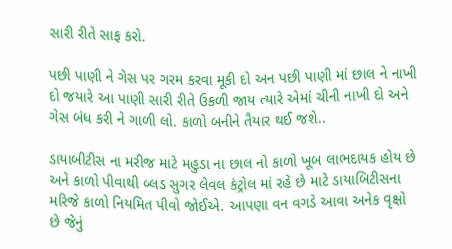સારી રીતે સાફ કરો.

પછી પાણી ને ગેસ પર ગરમ કરવા મૂકી દો અન પછી પાણી માં છાલ ને નાખી દો જયારે આ પાણી સારી રીતે ઉકળી જાય ત્યારે એમાં ચીની નાખી દો અને ગેસ બંધ કરી ને ગાળી લો. કાળો બનીને તૈયાર થઈ જશે..

ડાયાબીટીસ ના મરીજ માટે મહુડા ના છાલ નો કાળો ખૂબ લાભદાયક હોય છે અને કાળો પીવાથી બ્લડ સુગર લેવલ કંટ્રોલ માં રહે છે માટે ડાયાબિટીસના મરિજે કાળો નિયમિત પીવો જોઈએ. આપણા વન વગડે આવા અનેક વૃક્ષો છે જેનું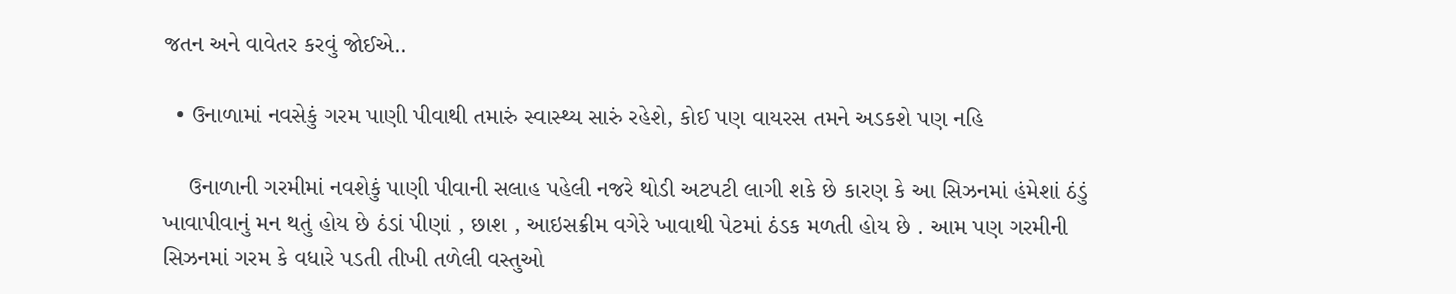જતન અને વાવેતર કરવું જોઈએ..

  • ઉનાળામાં નવસેકું ગરમ પાણી પીવાથી તમારું સ્વાસ્થ્ય સારું રહેશે, કોઈ પણ વાયરસ તમને અડકશે પણ નહિ

    ઉનાળાની ગરમીમાં નવશેકું પાણી પીવાની સલાહ પહેલી નજરે થોડી અટપટી લાગી શકે છે કારણ કે આ સિઝનમાં હંમેશાં ઠંડું ખાવાપીવાનું મન થતું હોય છે ઠંડાં પીણાં , છાશ , આઇસક્રીમ વગેરે ખાવાથી પેટમાં ઠંડક મળતી હોય છે . આમ પણ ગરમીની સિઝનમાં ગરમ કે વધારે પડતી તીખી તળેલી વસ્તુઓ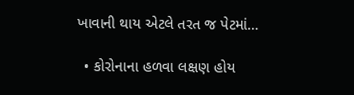ખાવાની થાય એટલે તરત જ પેટમાં…

  • કોરોનાના હળવા લક્ષણ હોય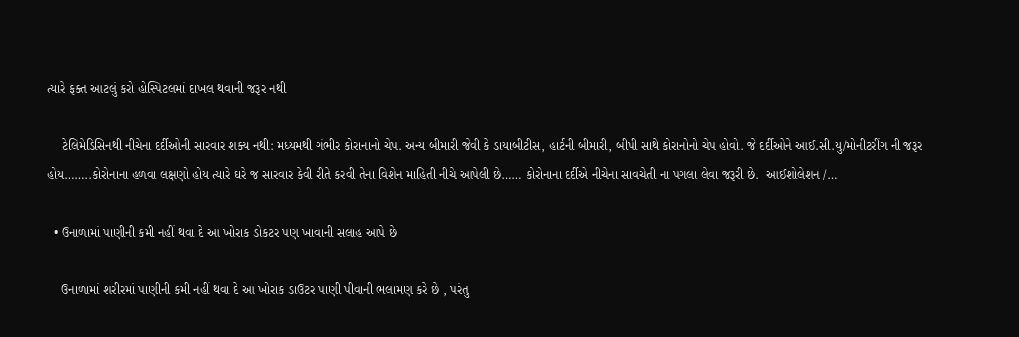ત્યારે ફક્ત આટલું કરો હોસ્પિટલમાં દાખલ થવાની જરૂર નથી

    ટેલિમેડિસિનથી નીચેના દર્દીઓની સારવાર શક્ય નથી: મધ્યમથી ગંભીર કોરાનાનો ચેપ. અન્ય બીમારી જેવી કે ડાયાબીટીસ, હાર્ટની બીમારી, બીપી સાથે કોરાનોનો ચેપ હોવો. જે દર્દીઓને આઈ.સી.યુ/મોનીટરીંગ ની જરૂર હોય……..કોરોનાના હળવા લક્ષણો હોય ત્યારે ઘરે જ સારવાર કેવી રીતે કરવી તેના વિશેન માહિતી નીચે આપેલી છે…… કોરોનાના દર્દીએ નીચેના સાવચેતી ના પગલા લેવા જરૂરી છે.  આઈશોલેશન /…

  • ઉનાળામાં પાણીની કમી નહીં થવા દે આ ખોરાક ડોકટર પણ ખાવાની સલાહ આપે છે

    ઉનાળામાં શરીરમાં પાણીની કમી નહીં થવા દે આ ખોરાક ડાઉટર પાણી પીવાની ભલામણ કરે છે , પરંતુ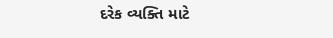દરેક વ્યક્તિ માટે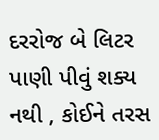દરરોજ બે લિટર પાણી પીવું શક્ય નથી , કોઈને તરસ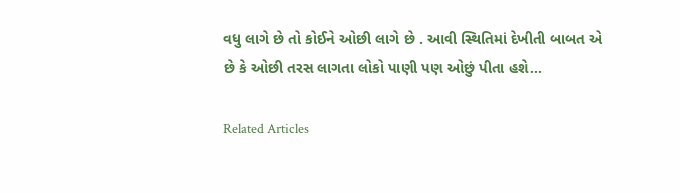વધુ લાગે છે તો કોઈને ઓછી લાગે છે . આવી સ્થિતિમાં દેખીતી બાબત એ છે કે ઓછી તરસ લાગતા લોકો પાણી પણ ઓછું પીતા હશે…

Related Articles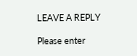LEAVE A REPLY

Please enter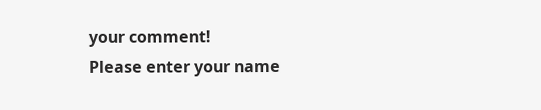your comment!
Please enter your name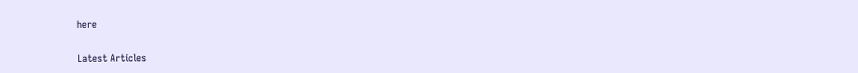here

Latest Articles